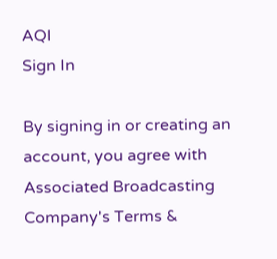AQI
Sign In

By signing in or creating an account, you agree with Associated Broadcasting Company's Terms &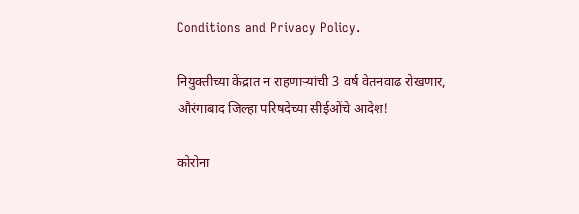Conditions and Privacy Policy.

नियुक्तीच्या केंद्रात न राहणाऱ्यांची 3 वर्ष वेतनवाढ रोखणार, औरंगाबाद जिल्हा परिषदेच्या सीईओंचे आदेश!

कोरोना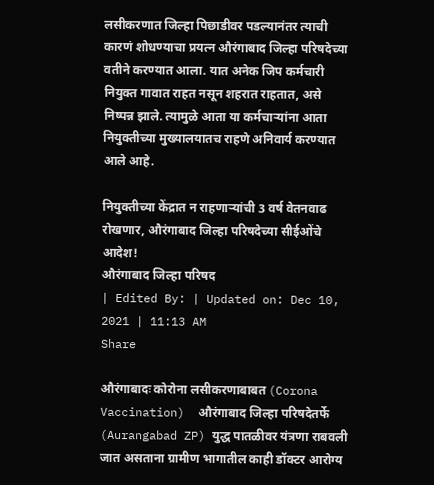लसीकरणात जिल्हा पिछाडीवर पडल्यानंतर त्याची कारणं शोधण्याचा प्रयत्न औरंगाबाद जिल्हा परिषदेच्या वतीने करण्यात आला. यात अनेक जिप कर्मचारी नियुक्त गावात राहत नसून शहरात राहतात, असे निष्पन्न झाले. त्यामुळे आता या कर्मचाऱ्यांना आता नियुक्तीच्या मुख्यालयातच राहणे अनिवार्य करण्यात आले आहे.

नियुक्तीच्या केंद्रात न राहणाऱ्यांची 3 वर्ष वेतनवाढ रोखणार, औरंगाबाद जिल्हा परिषदेच्या सीईओंचे आदेश!
औरंगाबाद जिल्हा परिषद
| Edited By: | Updated on: Dec 10, 2021 | 11:13 AM
Share

औरंगाबादः कोरोना लसीकरणाबाबत (Corona Vaccination)  औरंगाबाद जिल्हा परिषदेतर्फे (Aurangabad ZP) युद्ध पातळीवर यंत्रणा राबवली जात असताना ग्रामीण भागातील काही डॉक्टर आरोग्य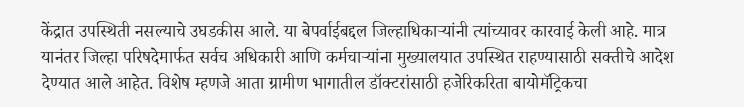केंद्रात उपस्थिती नसल्याचे उघडकीस आले. या बेपर्वाईबद्दल जिल्हाधिकाऱ्यांनी त्यांच्यावर कारवाई केली आहे. मात्र यानंतर जिल्हा परिषदेमार्फत सर्वच अधिकारी आणि कर्मचाऱ्यांना मुख्यालयात उपस्थित राहण्यासाठी सक्तीचे आदेश देण्यात आले आहेत. विशेष म्हणजे आता ग्रामीण भागातील डॉक्टरांसाठी हजेरिकरिता बायोमॅट्रिकचा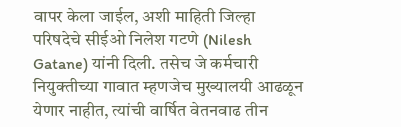वापर केला जाईल, अशी माहिती जिल्हा परिषदेचे सीईओ निलेश गटणे (Nilesh Gatane) यांनी दिली. तसेच जे कर्मचारी नियुक्तीच्या गावात म्हणजेच मुख्यालयी आढळून येणार नाहीत, त्यांची वार्षित वेतनवाढ तीन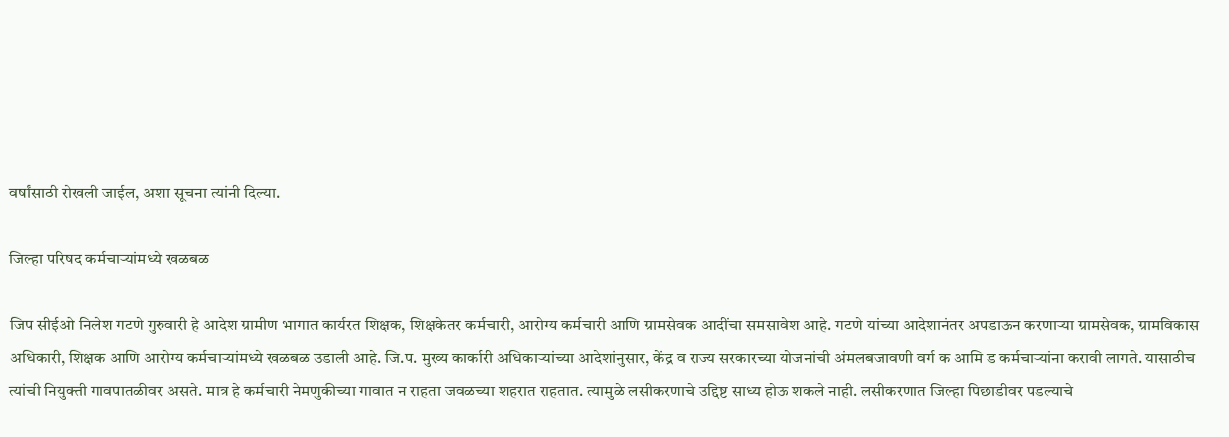वर्षांसाठी रोखली जाईल, अशा सूचना त्यांनी दिल्या.

जिल्हा परिषद कर्मचाऱ्यांमध्ये खळबळ

जिप सीईओ निलेश गटणे गुरुवारी हे आदेश ग्रामीण भागात कार्यरत शिक्षक, शिक्षकेतर कर्मचारी, आरोग्य कर्मचारी आणि ग्रामसेवक आदींचा समसावेश आहे. गटणे यांच्या आदेशानंतर अपडाऊन करणाऱ्या ग्रामसेवक, ग्रामविकास अधिकारी, शिक्षक आणि आरोग्य कर्मचाऱ्यांमध्ये खळबळ उडाली आहे. जि.प. मुख्य कार्कारी अधिकाऱ्यांच्या आदेशांनुसार, केंद्र व राज्य सरकारच्या योजनांची अंमलबजावणी वर्ग क आमि ड कर्मचाऱ्यांना करावी लागते. यासाठीच त्यांची नियुक्ती गावपातळीवर असते. मात्र हे कर्मचारी नेमणुकीच्या गावात न राहता जवळच्या शहरात राहतात. त्यामुळे लसीकरणाचे उद्दिष्ट साध्य होऊ शकले नाही. लसीकरणात जिल्हा पिछाडीवर पडल्याचे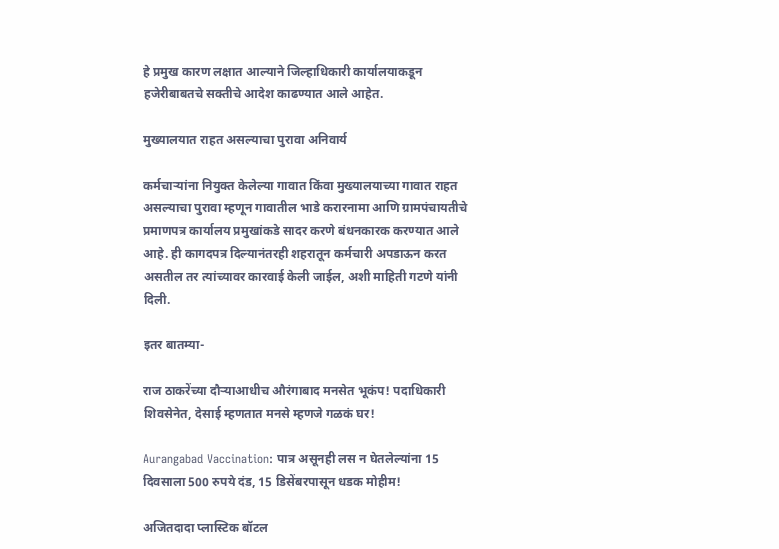हे प्रमुख कारण लक्षात आल्याने जिल्हाधिकारी कार्यालयाकडून हजेरीबाबतचे सक्तीचे आदेश काढण्यात आले आहेत.

मुख्यालयात राहत असल्याचा पुरावा अनिवार्य

कर्मचाऱ्यांना नियुक्त केलेल्या गावात किंवा मुख्यालयाच्या गावात राहत असल्याचा पुरावा म्हणून गावातील भाडे करारनामा आणि ग्रामपंचायतीचे प्रमाणपत्र कार्यालय प्रमुखांकडे सादर करणे बंधनकारक करण्यात आले आहे. ही कागदपत्र दिल्यानंतरही शहरातून कर्मचारी अपडाऊन करत असतील तर त्यांच्यावर कारवाई केली जाईल, अशी माहिती गटणे यांनी दिली.

इतर बातम्या-

राज ठाकरेंच्या दौऱ्याआधीच औरंगाबाद मनसेत भूकंप! पदाधिकारी शिवसेनेत, देसाई म्हणतात मनसे म्हणजे गळकं घर!

Aurangabad Vaccination: पात्र असूनही लस न घेतलेल्यांना 15 दिवसाला 500 रुपये दंड, 15 डिसेंबरपासून धडक मोहीम!

अजितदादा प्लास्टिक बॉटल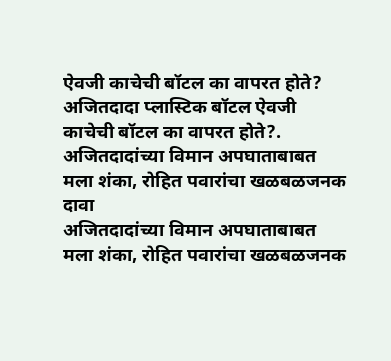ऐवजी काचेची बॉटल का वापरत होते?
अजितदादा प्लास्टिक बॉटल ऐवजी काचेची बॉटल का वापरत होते?.
अजितदादांच्या विमान अपघाताबाबत मला शंका, रोहित पवारांचा खळबळजनक दावा
अजितदादांच्या विमान अपघाताबाबत मला शंका, रोहित पवारांचा खळबळजनक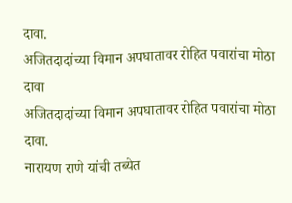दावा.
अजितदादांच्या विमान अपघातावर रोहित पवारांचा मोठा दावा
अजितदादांच्या विमान अपघातावर रोहित पवारांचा मोठा दावा.
नारायण राणे यांची तब्येत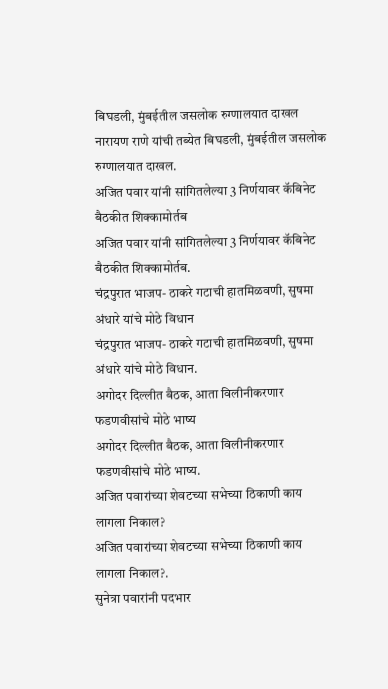बिघडली, मुंबईतील जसलोक रुग्णालयात दाखल
नारायण राणे यांची तब्येत बिघडली, मुंबईतील जसलोक रुग्णालयात दाखल.
अजित पवार यांनी सांगितलेल्या 3 निर्णयावर कॅबिनेट बैठकीत शिक्कामोर्तब
अजित पवार यांनी सांगितलेल्या 3 निर्णयावर कॅबिनेट बैठकीत शिक्कामोर्तब.
चंद्रपुरात भाजप- ठाकरे गटाची हातमिळवणी, सुषमा अंधारे यांचे मोठे विधान
चंद्रपुरात भाजप- ठाकरे गटाची हातमिळवणी, सुषमा अंधारे यांचे मोठे विधान.
अगोदर दिल्लीत बैठक, आता विलीनीकरणार फडणवीसांचे मोठे भाष्य
अगोदर दिल्लीत बैठक, आता विलीनीकरणार फडणवीसांचे मोठे भाष्य.
अजित पवारांच्या शेवटच्या सभेच्या ठिकाणी काय लागला निकाल?
अजित पवारांच्या शेवटच्या सभेच्या ठिकाणी काय लागला निकाल?.
सुनेत्रा पवारांनी पदभार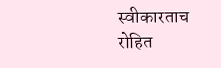स्वीकारताच रोहित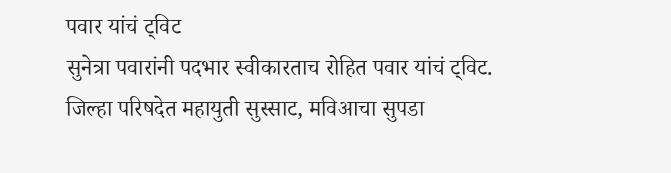पवार यांचं ट्विट
सुनेत्रा पवारांनी पदभार स्वीकारताच रोहित पवार यांचं ट्विट.
जिल्हा परिषदेत महायुती सुस्साट, मविआचा सुपडा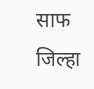साफ
जिल्हा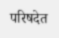परिषदेत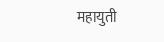महायुती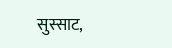सुस्साट,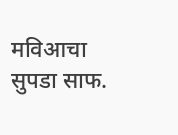मविआचा सुपडा साफ.